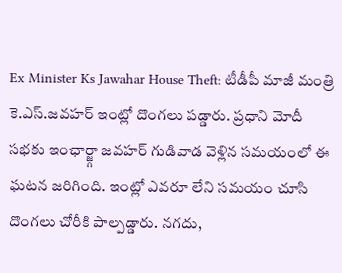Ex Minister Ks Jawahar House Theft: టీడీపీ మాజీ మంత్రి కె.ఎస్.జవహర్ ఇంట్లో దొంగలు పడ్డారు. ప్రధాని మోదీ సభకు ఇంఛార్జ్గా జవహర్ గుడివాడ వెళ్లిన సమయంలో ఈ ఘటన జరిగింది. ఇంట్లో ఎవరూ లేని సమయం చూసి దొంగలు చోరీకి పాల్పడ్డారు. నగదు,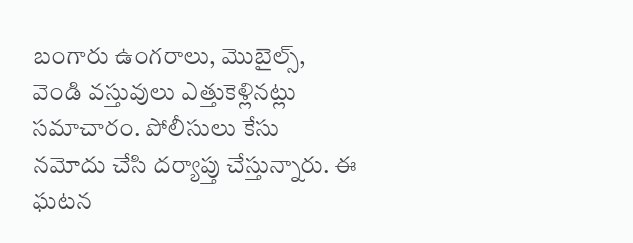బంగారు ఉంగరాలు, మొబైల్స్, వెండి వస్తువులు ఎత్తుకెళ్లినట్లు సమాచారం. పోలీసులు కేసు నమోదు చేసి దర్యాప్తు చేస్తున్నారు. ఈ ఘటన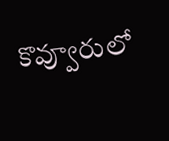కొవ్వూరులో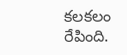కలకలం రేపింది.